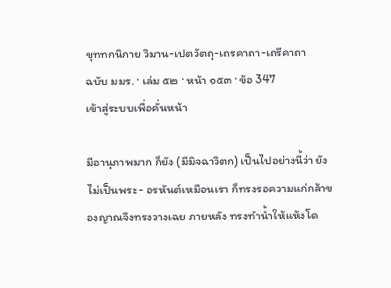ขุททกนิกาย วิมาน-เปตวัตถุ-เถรคาถา-เถรีคาถา
ฉบับ มมร. · เล่ม ๕๒ · หน้า ๑๕๓ · ข้อ 347
เข้าสู่ระบบเพื่อคั่นหน้า

มีอานุภาพมาก ก็ยัง (มีมิจฉาวิตก) เป็นไปอย่างนี้ว่า ยังไม่เป็นพระ- อรหันต์เหมือนเรา ก็ทรงรอความแก่กล้าของญาณจึงทรงวางเฉย ภายหลัง ทรงทำน้ำให้แห้งโด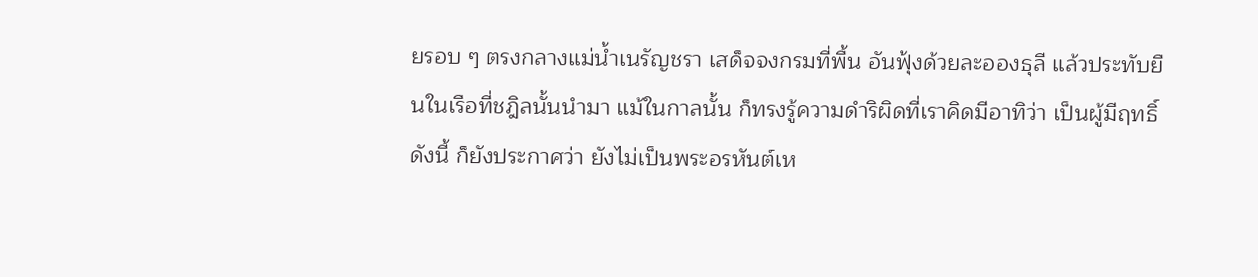ยรอบ ๆ ตรงกลางแม่น้ำเนรัญชรา เสด็จจงกรมที่พื้น อันฟุ้งด้วยละอองธุลี แล้วประทับยืนในเรือที่ชฎิลนั้นนำมา แม้ในกาลนั้น ก็ทรงรู้ความดำริผิดที่เราคิดมีอาทิว่า เป็นผู้มีฤทธิ์ ดังนี้ ก็ยังประกาศว่า ยังไม่เป็นพระอรหันต์เห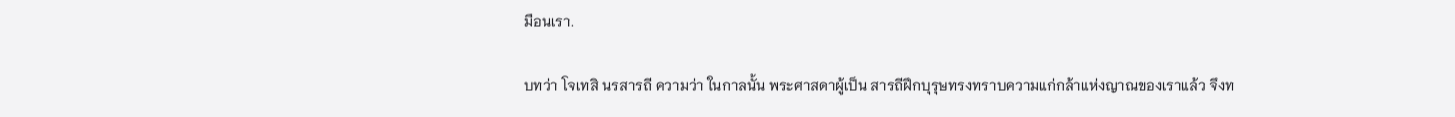มือนเรา.

บทว่า โจเทสิ นรสารถี ความว่า ในกาลนั้น พระศาสดาผู้เป็น สารถีฝึกบุรุษทรงทราบความแก่กล้าแห่งญาณของเราแล้ว จึงท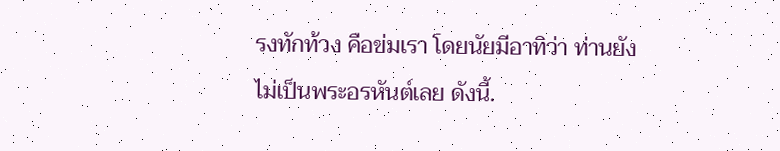รงทักท้วง คือข่มเรา โดยนัยมีอาทิว่า ท่านยังไม่เป็นพระอรหันต์เลย ดังนี้.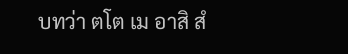บทว่า ตโต เม อาสิ สํ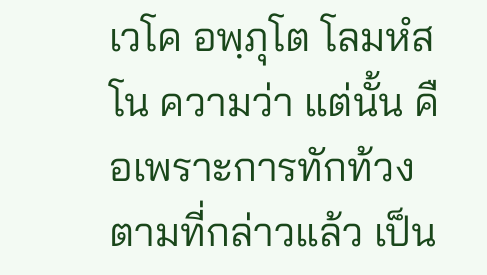เวโค อพฺภุโต โลมหํสโน ความว่า แต่นั้น คือเพราะการทักท้วงตามที่กล่าวแล้ว เป็น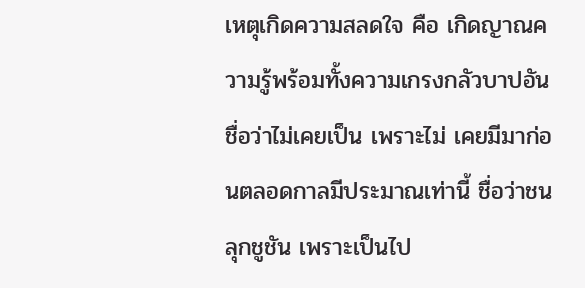เหตุเกิดความสลดใจ คือ เกิดญาณความรู้พร้อมทั้งความเกรงกลัวบาปอันชื่อว่าไม่เคยเป็น เพราะไม่ เคยมีมาก่อนตลอดกาลมีประมาณเท่านี้ ชื่อว่าชนลุกชูชัน เพราะเป็นไป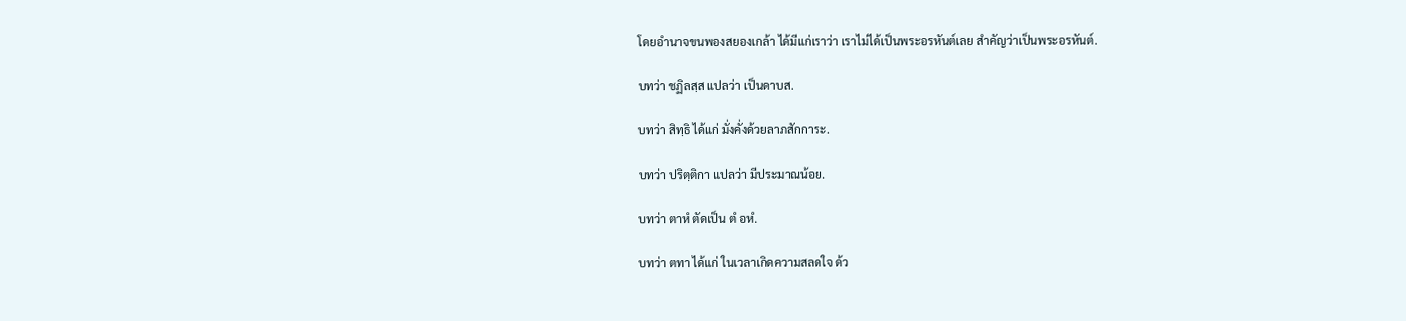โดยอำนาจขนพองสยองเกล้า ได้มีแก่เราว่า เราไม่ได้เป็นพระอรหันต์เลย สำคัญว่าเป็นพระอรหันต์.

บทว่า ชฏิลสฺส แปลว่า เป็นดาบส.

บทว่า สิทฺธิ ได้แก่ มั่งคั่งด้วยลาภสักการะ.

บทว่า ปริตฺติกา แปลว่า มีประมาณน้อย.

บทว่า ตาหํ ตัดเป็น ตํ อหํ.

บทว่า ตทา ได้แก่ ในเวลาเกิดความสลดใจ ด้ว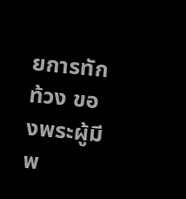ยการทักท้วง ของพระผู้มีพ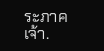ระภาคเจ้า.